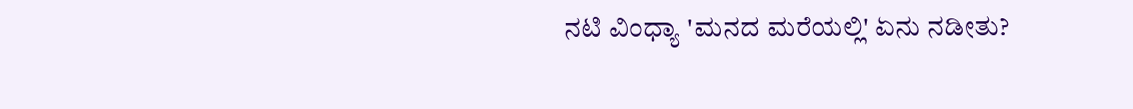ನಟಿ ವಿಂಧ್ಯಾ 'ಮನದ ಮರೆಯಲ್ಲಿ' ಏನು ನಡೀತು?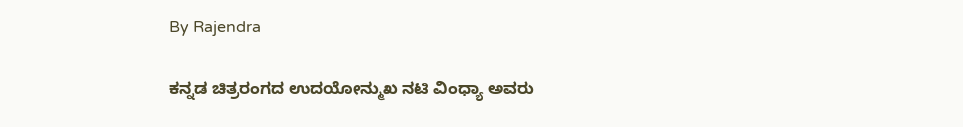By Rajendra

ಕನ್ನಡ ಚಿತ್ರರಂಗದ ಉದಯೋನ್ಮುಖ ನಟಿ ವಿಂಧ್ಯಾ ಅವರು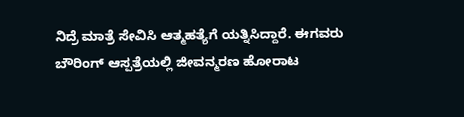ನಿದ್ರೆ ಮಾತ್ರೆ ಸೇವಿಸಿ ಆತ್ಮಹತ್ಯೆಗೆ ಯತ್ನಿಸಿದ್ದಾರೆ. ಈಗವರು ಬೌರಿಂಗ್ ಆಸ್ಪತ್ರೆಯಲ್ಲಿ ಜೀವನ್ಮರಣ ಹೋರಾಟ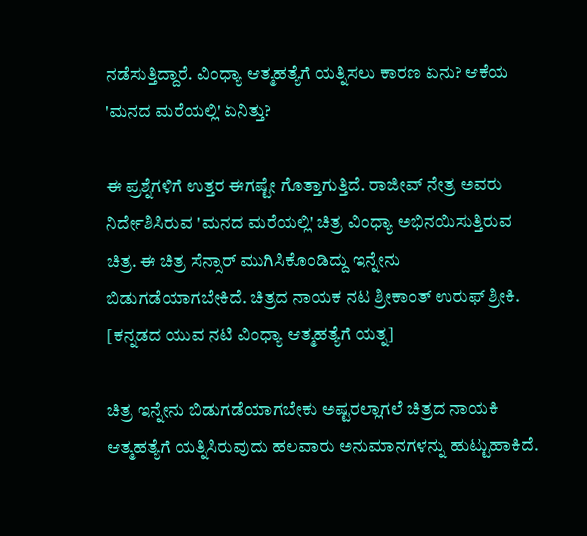ನಡೆಸುತ್ತಿದ್ದಾರೆ. ವಿಂಧ್ಯಾ ಆತ್ಮಹತ್ಯೆಗೆ ಯತ್ನಿಸಲು ಕಾರಣ ಏನು? ಆಕೆಯ 'ಮನದ ಮರೆಯಲ್ಲಿ' ಏನಿತ್ತು?

ಈ ಪ್ರಶ್ನೆಗಳಿಗೆ ಉತ್ತರ ಈಗಷ್ಟೇ ಗೊತ್ತಾಗುತ್ತಿದೆ. ರಾಜೀವ್ ನೇತ್ರ ಅವರು ನಿರ್ದೇಶಿಸಿರುವ 'ಮನದ ಮರೆಯಲ್ಲಿ' ಚಿತ್ರ ವಿಂಧ್ಯಾ ಅಭಿನಯಿಸುತ್ತಿರುವ ಚಿತ್ರ. ಈ ಚಿತ್ರ ಸೆನ್ಸಾರ್ ಮುಗಿಸಿಕೊಂಡಿದ್ದು ಇನ್ನೇನು ಬಿಡುಗಡೆಯಾಗಬೇಕಿದೆ. ಚಿತ್ರದ ನಾಯಕ ನಟ ಶ್ರೀಕಾಂತ್ ಉರುಫ್ ಶ್ರೀಕಿ. [ಕನ್ನಡದ ಯುವ ನಟಿ ವಿಂಧ್ಯಾ ಆತ್ಮಹತ್ಯೆಗೆ ಯತ್ನ]

ಚಿತ್ರ ಇನ್ನೇನು ಬಿಡುಗಡೆಯಾಗಬೇಕು ಅಷ್ಟರಲ್ಲಾಗಲೆ ಚಿತ್ರದ ನಾಯಕಿ ಆತ್ಮಹತ್ಯೆಗೆ ಯತ್ನಿಸಿರುವುದು ಹಲವಾರು ಅನುಮಾನಗಳನ್ನು ಹುಟ್ಟುಹಾಕಿದೆ.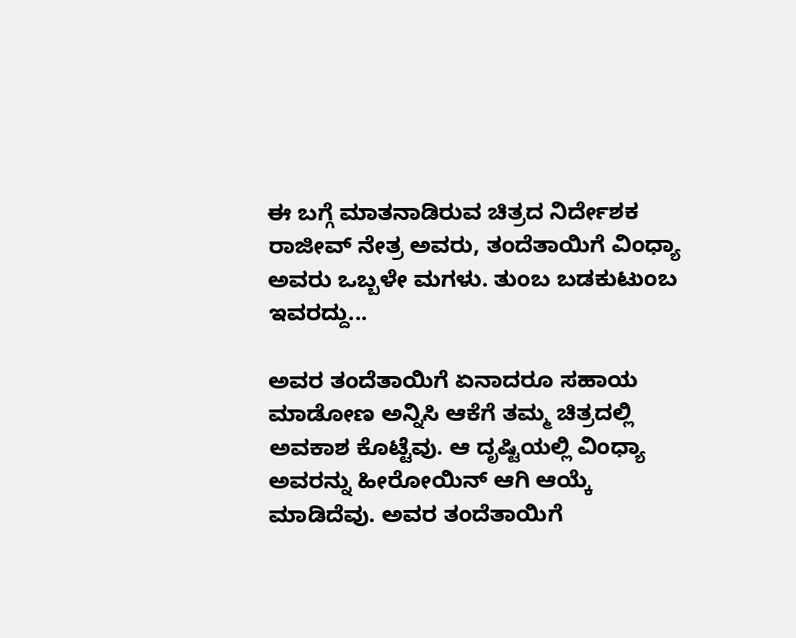ಈ ಬಗ್ಗೆ ಮಾತನಾಡಿರುವ ಚಿತ್ರದ ನಿರ್ದೇಶಕ ರಾಜೀವ್ ನೇತ್ರ ಅವರು, ತಂದೆತಾಯಿಗೆ ವಿಂಧ್ಯಾ ಅವರು ಒಬ್ಬಳೇ ಮಗಳು. ತುಂಬ ಬಡಕುಟುಂಬ ಇವರದ್ದು...

ಅವರ ತಂದೆತಾಯಿಗೆ ಏನಾದರೂ ಸಹಾಯ ಮಾಡೋಣ ಅನ್ನಿಸಿ ಆಕೆಗೆ ತಮ್ಮ ಚಿತ್ರದಲ್ಲಿ ಅವಕಾಶ ಕೊಟ್ಟೆವು. ಆ ದೃಷ್ಟಿಯಲ್ಲಿ ವಿಂಧ್ಯಾ ಅವರನ್ನು ಹೀರೋಯಿನ್ ಆಗಿ ಆಯ್ಕೆ ಮಾಡಿದೆವು. ಅವರ ತಂದೆತಾಯಿಗೆ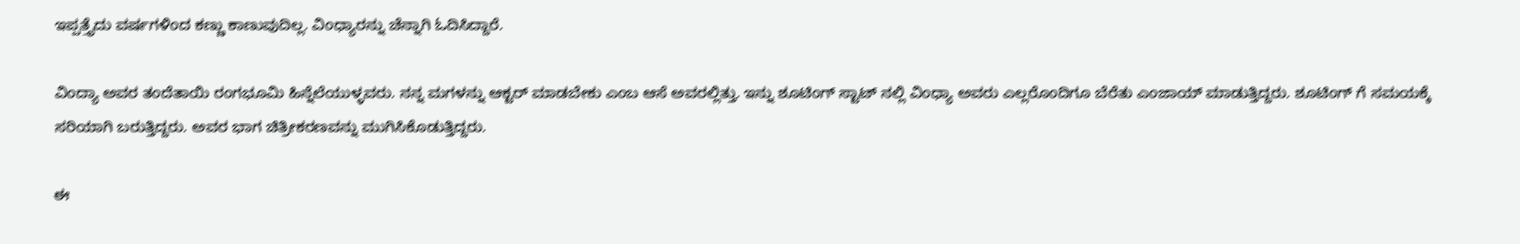ಇಪ್ಪತ್ತೈದು ವರ್ಷಗಳಿಂದ ಕಣ್ಣು ಕಾಣುವುದಿಲ್ಲ. ವಿಂಧ್ಯಾರನ್ನು ಚೆನ್ನಾಗಿ ಓದಿಸಿದ್ದಾರೆ.

ವಿಂದ್ಯಾ ಅವರ ತಂದೆತಾಯಿ ರಂಗಭೂಮಿ ಹಿನ್ನೆಲೆಯುಳ್ಳವರು. ನನ್ನ ಮಗಳನ್ನು ಆಕ್ಟರ್ ಮಾಡಬೇಕು ಎಂಬ ಆಸೆ ಅವರಲ್ಲಿತ್ತು. ಇನ್ನು ಶೂಟಿಂಗ್ ಸ್ಟಾಟ್ ನಲ್ಲಿ ವಿಂಧ್ಯಾ ಅವರು ಎಲ್ಲರೊಂದಿಗೂ ಬೆರೆತು ಎಂಜಾಯ್ ಮಾಡುತ್ತಿದ್ದರು. ಶೂಟಿಂಗ್ ಗೆ ಸಮಯಕ್ಕೆ ಸರಿಯಾಗಿ ಬರುತ್ತಿದ್ದರು. ಅವರ ಭಾಗ ಚಿತ್ರೀಕರಣವನ್ನು ಮುಗಿಸಿಕೊಡುತ್ತಿದ್ದರು.

ಈ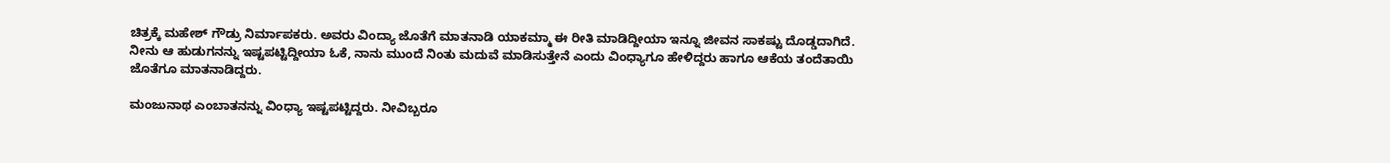ಚಿತ್ರಕ್ಕೆ ಮಹೇಶ್ ಗೌಡ್ರು ನಿರ್ಮಾಪಕರು. ಅವರು ವಿಂದ್ಯಾ ಜೊತೆಗೆ ಮಾತನಾಡಿ ಯಾಕಮ್ಮಾ ಈ ರೀತಿ ಮಾಡಿದ್ದೀಯಾ ಇನ್ನೂ ಜೀವನ ಸಾಕಷ್ಟು ದೊಡ್ಡದಾಗಿದೆ. ನೀನು ಆ ಹುಡುಗನನ್ನು ಇಷ್ಟಪಟ್ಟಿದ್ದೀಯಾ ಓಕೆ, ನಾನು ಮುಂದೆ ನಿಂತು ಮದುವೆ ಮಾಡಿಸುತ್ತೇನೆ ಎಂದು ವಿಂಧ್ಯಾಗೂ ಹೇಳಿದ್ದರು ಹಾಗೂ ಆಕೆಯ ತಂದೆತಾಯಿ ಜೊತೆಗೂ ಮಾತನಾಡಿದ್ದರು.

ಮಂಜುನಾಥ ಎಂಬಾತನನ್ನು ವಿಂಧ್ಯಾ ಇಷ್ಟಪಟ್ಟಿದ್ದರು. ನೀವಿಬ್ಬರೂ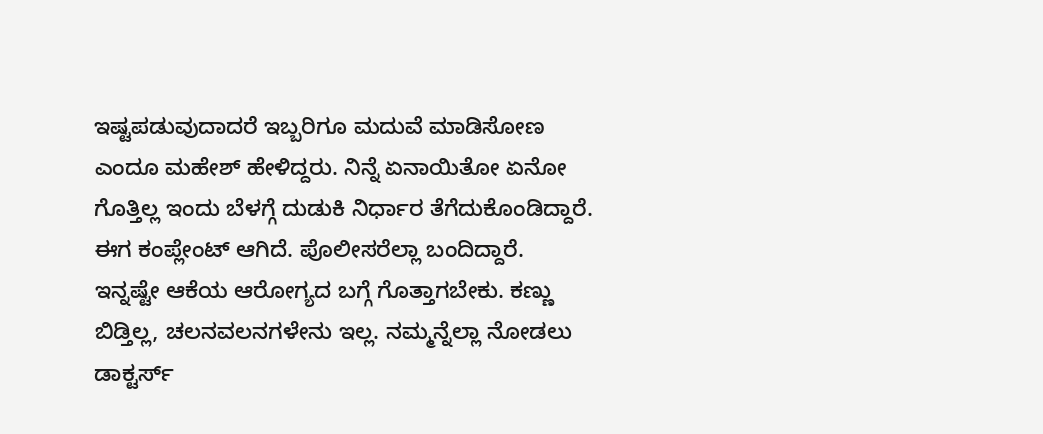ಇಷ್ಟಪಡುವುದಾದರೆ ಇಬ್ಬರಿಗೂ ಮದುವೆ ಮಾಡಿಸೋಣ ಎಂದೂ ಮಹೇಶ್ ಹೇಳಿದ್ದರು. ನಿನ್ನೆ ಏನಾಯಿತೋ ಏನೋ ಗೊತ್ತಿಲ್ಲ ಇಂದು ಬೆಳಗ್ಗೆ ದುಡುಕಿ ನಿರ್ಧಾರ ತೆಗೆದುಕೊಂಡಿದ್ದಾರೆ. ಈಗ ಕಂಪ್ಲೇಂಟ್ ಆಗಿದೆ. ಪೊಲೀಸರೆಲ್ಲಾ ಬಂದಿದ್ದಾರೆ. ಇನ್ನಷ್ಟೇ ಆಕೆಯ ಆರೋಗ್ಯದ ಬಗ್ಗೆ ಗೊತ್ತಾಗಬೇಕು. ಕಣ್ಣು ಬಿಡ್ತಿಲ್ಲ, ಚಲನವಲನಗಳೇನು ಇಲ್ಲ. ನಮ್ಮನ್ನೆಲ್ಲಾ ನೋಡಲು ಡಾಕ್ಟರ್ಸ್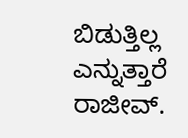ಬಿಡುತ್ತಿಲ್ಲ ಎನ್ನುತ್ತಾರೆ ರಾಜೀವ್.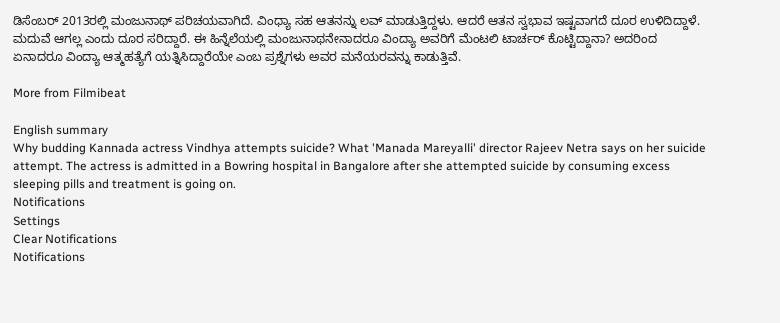ಡಿಸೆಂಬರ್ 2013ರಲ್ಲಿ ಮಂಜುನಾಥ್ ಪರಿಚಯವಾಗಿದೆ. ವಿಂಧ್ಯಾ ಸಹ ಆತನನ್ನು ಲವ್ ಮಾಡುತ್ತಿದ್ದಳು. ಆದರೆ ಆತನ ಸ್ವಭಾವ ಇಷ್ಟವಾಗದೆ ದೂರ ಉಳಿದಿದ್ದಾಳೆ. ಮದುವೆ ಆಗಲ್ಲ ಎಂದು ದೂರ ಸರಿದ್ದಾರೆ. ಈ ಹಿನ್ನೆಲೆಯಲ್ಲಿ ಮಂಜುನಾಥನೇನಾದರೂ ವಿಂದ್ಯಾ ಅವರಿಗೆ ಮೆಂಟಲಿ ಟಾರ್ಚರ್ ಕೊಟ್ಟಿದ್ದಾನಾ? ಅದರಿಂದ ಏನಾದರೂ ವಿಂದ್ಯಾ ಆತ್ಮಹತ್ಯೆಗೆ ಯತ್ನಿಸಿದ್ದಾರೆಯೇ ಎಂಬ ಪ್ರಶ್ನೆಗಳು ಅವರ ಮನೆಯರವನ್ನು ಕಾಡುತ್ತಿವೆ.

More from Filmibeat

English summary
Why budding Kannada actress Vindhya attempts suicide? What 'Manada Mareyalli' director Rajeev Netra says on her suicide attempt. The actress is admitted in a Bowring hospital in Bangalore after she attempted suicide by consuming excess sleeping pills and treatment is going on.
Notifications
Settings
Clear Notifications
Notifications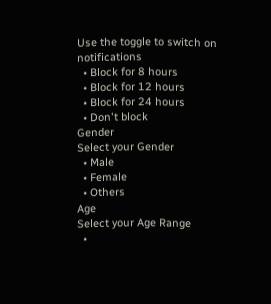Use the toggle to switch on notifications
  • Block for 8 hours
  • Block for 12 hours
  • Block for 24 hours
  • Don't block
Gender
Select your Gender
  • Male
  • Female
  • Others
Age
Select your Age Range
  •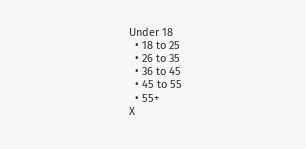Under 18
  • 18 to 25
  • 26 to 35
  • 36 to 45
  • 45 to 55
  • 55+
X